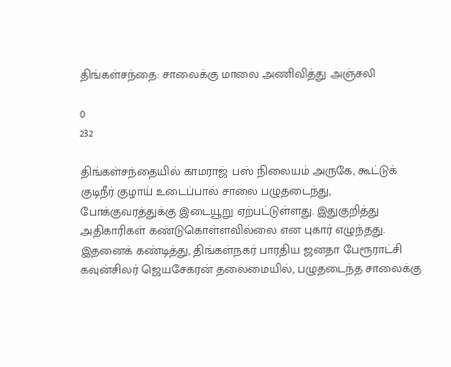திங்கள்சந்தை: சாலைக்கு மாலை அணிவித்து அஞ்சலி

0
232

திங்கள்சந்தையில் காமராஜ் பஸ் நிலையம் அருகே, கூட்டுக் குடிநீர் குழாய் உடைப்பால் சாலை பழுதடைந்து, போக்குவரத்துக்கு இடையூறு ஏற்பட்டுள்ளது. இதுகுறித்து அதிகாரிகள் கண்டுகொள்ளவில்லை என புகார் எழுந்தது. இதனைக் கண்டித்து, திங்கள்நகர் பாரதிய ஜனதா பேரூராட்சி கவுன்சிலர் ஜெயசேகரன் தலைமையில், பழுதடைந்த சாலைக்கு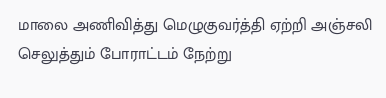மாலை அணிவித்து மெழுகுவர்த்தி ஏற்றி அஞ்சலி செலுத்தும் போராட்டம் நேற்று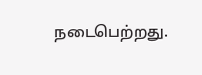நடைபெற்றது.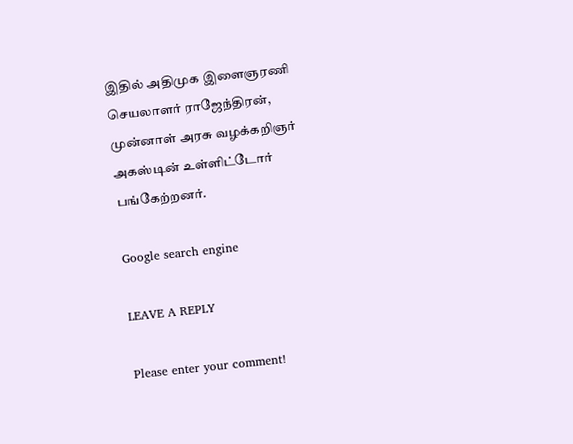இதில் அதிமுக இளைஞரணி செயலாளர் ராஜேந்திரன், முன்னாள் அரசு வழக்கறிஞர் அகஸ்டின் உள்ளிட்டோர் பங்கேற்றனர்.

Google search engine

LEAVE A REPLY

Please enter your comment!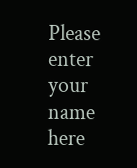Please enter your name here